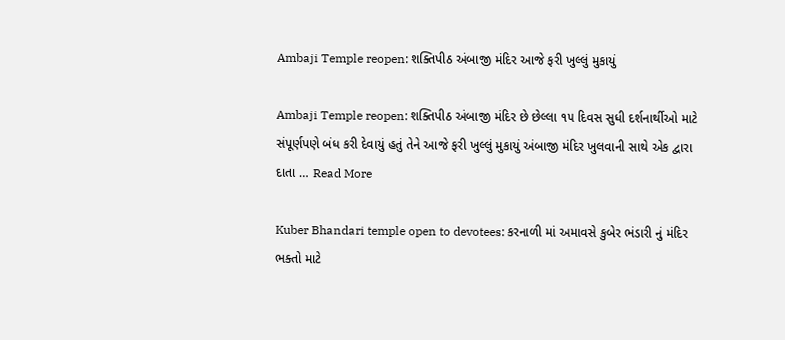Ambaji Temple reopen: શક્તિપીઠ અંબાજી મંદિર આજે ફરી ખુલ્લું મુકાયું

Ambaji Temple reopen: શક્તિપીઠ અંબાજી મંદિર છે છેલ્લા ૧૫ દિવસ સુધી દર્શનાર્થીઓ માટે સંપૂર્ણપણે બંધ કરી દેવાયું હતું તેને આજે ફરી ખુલ્લું મુકાયું અંબાજી મંદિર ખુલવાની સાથે એક દ્વારા દાતા … Read More

Kuber Bhandari temple open to devotees: કરનાળી માં અમાવસે કુબેર ભંડારી નું મંદિર ભક્તો માટે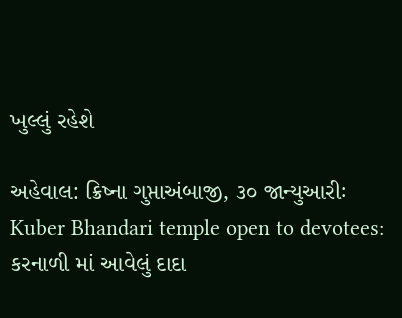ખુલ્લું રહેશે

અહેવાલ: ક્રિષ્ના ગુપ્તાઅંબાજી, ૩૦ જાન્યુઆરીઃ Kuber Bhandari temple open to devotees: કરનાળી માં આવેલું દાદા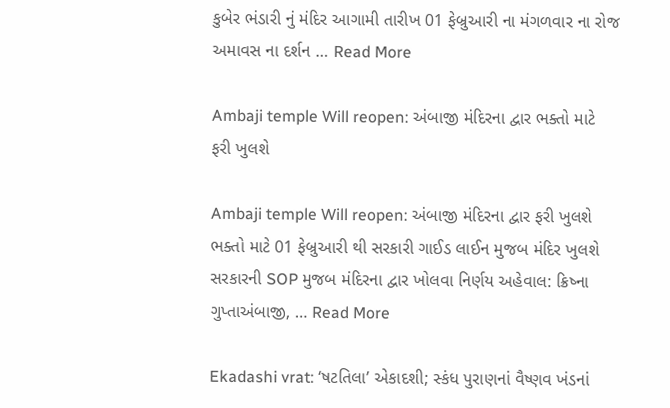કુબેર ભંડારી નું મંદિર આગામી તારીખ 01 ફેબ્રુઆરી ના મંગળવાર ના રોજ અમાવસ ના દર્શન … Read More

Ambaji temple Will reopen: અંબાજી મંદિરના દ્વાર ભક્તો માટે ફરી ખુલશે

Ambaji temple Will reopen: અંબાજી મંદિરના દ્વાર ફરી ખુલશે ભક્તો માટે 01 ફેબ્રુઆરી થી સરકારી ગાઈડ લાઈન મુજબ મંદિર ખુલશે સરકારની SOP મુજબ મંદિરના દ્વાર ખોલવા નિર્ણય અહેવાલ: ક્રિષ્ના ગુપ્તાઅંબાજી, … Read More

Ekadashi vrat: ‘ષટતિલા’ એકાદશી; સ્કંધ પુરાણનાં વૈષ્ણવ ખંડનાં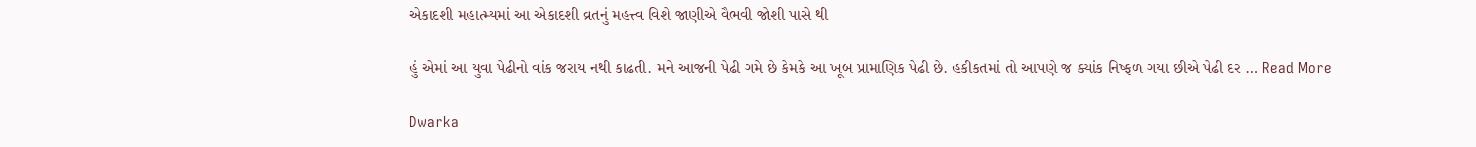એકાદશી મહાત્મ્યમાં આ એકાદશી વ્રતનું મહત્ત્વ વિશે જાણીએ વૈભવી જોશી પાસે થી

હું એમાં આ યુવા પેઢીનો વાંક જરાય નથી કાઢતી. મને આજની પેઢી ગમે છે કેમકે આ ખૂબ પ્રામાણિક પેઢી છે. હકીકતમાં તો આપણે જ ક્યાંક નિષ્ફળ ગયા છીએ પેઢી દર … Read More

Dwarka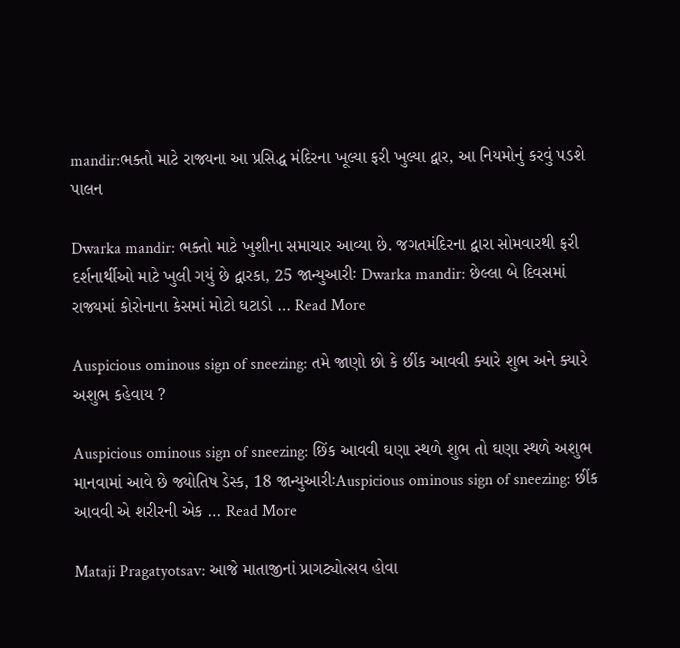mandir:ભક્તો માટે રાજ્યના આ પ્રસિદ્ધ મંદિરના ખૂલ્યા ફરી ખુલ્યા દ્વાર, આ નિયમોનું કરવું પડશે પાલન

Dwarka mandir: ભક્તો માટે ખુશીના સમાચાર આવ્યા છે. જગતમંદિરના દ્વારા સોમવારથી ફરી દર્શનાર્થીઓ માટે ખુલી ગયું છે દ્વારકા, 25 જાન્યુઆરીઃ Dwarka mandir: છેલ્લા બે દિવસમાં રાજ્યમાં કોરોનાના કેસમાં મોટો ઘટાડો … Read More

Auspicious ominous sign of sneezing: તમે જાણો છો કે છીંક આવવી ક્યારે શુભ અને ક્યારે અશુભ કહેવાય ?

Auspicious ominous sign of sneezing: છિંક આવવી ઘણા સ્થળે શુભ તો ઘણા સ્થળે અશુભ માનવામાં આવે છે જ્યોતિષ ડેસ્ક, 18 જાન્યુઆરીઃAuspicious ominous sign of sneezing: છીંક આવવી એ શરીરની એક … Read More

Mataji Pragatyotsav: આજે માતાજીનાં પ્રાગટ્યોત્સવ હોવા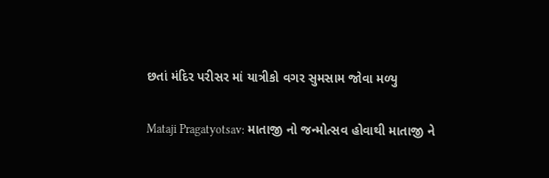છતાં મંદિર પરીસર માં યાત્રીકો વગર સુમસામ જોવા મળ્યુ

Mataji Pragatyotsav: માતાજી નો જન્મોત્સવ હોવાથી માતાજી ને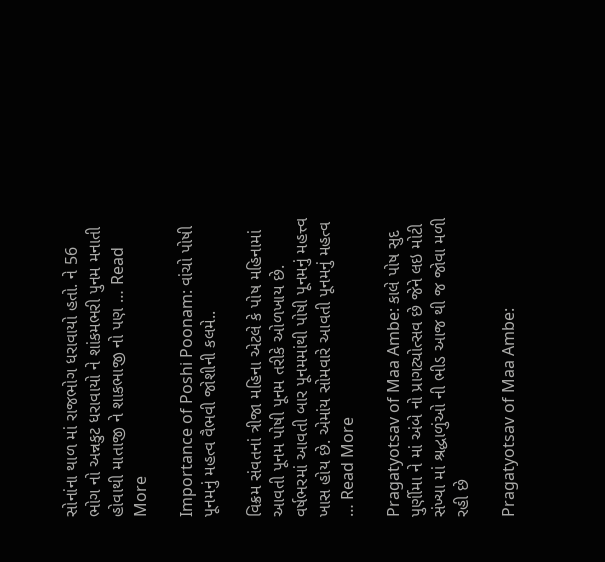સોનાંના થાળ માં રાજભોગ ધરાવાયો હતો. ને 56 ભોગ નો અન્નકુટ ધરાવાયો ને શાંકમભરી પુનમ મનાતી હોવાથી માતાજી ને શાકભાજી નો પણ … Read More

Importance of Poshi Poonam: વાંચો પોષી પૂનમનું મહત્વ વૈભવી જોશીની કલમે..

વિક્રમ સંવતનાં ત્રીજા મહિના એટલે કે પોષ મહિનામાં આવતી પૂનમ પોષી પૂનમ તરીકે ઓળખાય છે. વર્ષભરમાં આવતી બાર પૂનમમાંથી પોષી પૂનમનું મહત્ત્વ ખાસ હોય છે. એમાંય સોમવારે આવતી પૂનમનું મહત્વ … Read More

Pragatyotsav of Maa Ambe: કાલે પોષ સુદ પુર્ણીમા ને માં અંબે નો પ્રાગટ્યોત્સવ છે જેને લઇ મોટી સંખ્યા માં શ્રદ્ધાળુંઓ ની ભીડ આજ થી જ જોવા મળી રહી છે

Pragatyotsav of Maa Ambe: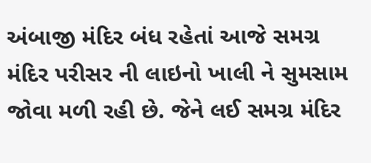અંબાજી મંદિર બંધ રહેતાં આજે સમગ્ર મંદિર પરીસર ની લાઇનો ખાલી ને સુમસામ જોવા મળી રહી છે. જેને લઈ સમગ્ર મંદિર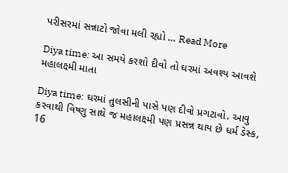પરીસરમાં સન્નાટો જોવા મલી રહ્યો … Read More

Diya time: આ સમયે કરશો દીવો તો ઘરમાં અવશ્ય આવશે મહાલક્ષ્મી માતા

Diya time: ઘરમાં તુલસીની પાસે પણ દીવો પ્રગટાવો. આવુ કરવાથી વિષ્ણુ સાથે જ મહાલક્ષ્મી પણ પ્રસન્ન થાય છે ધર્મ ડેસ્ક, 16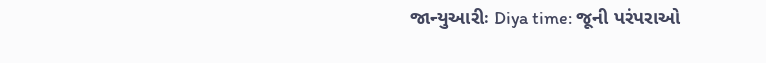જાન્યુઆરીઃ Diya time: જૂની પરંપરાઓ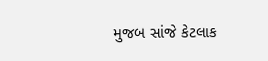મુજબ સાંજે કેટલાક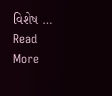વિશેષ … Read More